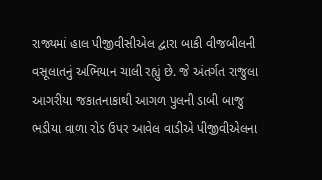રાજ્યમાં હાલ પીજીવીસીએલ દ્વારા બાકી વીજબીલની વસૂલાતનું અભિયાન ચાલી રહ્યું છે. જે અંતર્ગત રાજુલા આગરીયા જકાતનાકાથી આગળ પુલની ડાબી બાજુ ભડીયા વાળા રોડ ઉપર આવેલ વાડીએ પીજીવીએલના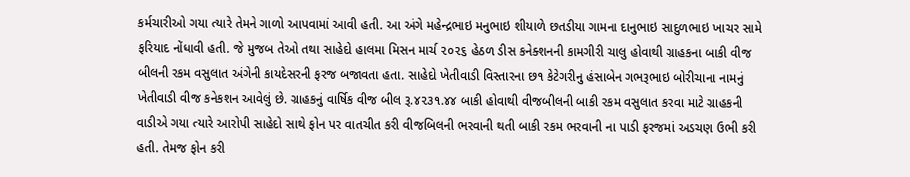કર્મચારીઓ ગયા ત્યારે તેમને ગાળો આપવામાં આવી હતી. આ અંગે મહેન્દ્રભાઇ મનુભાઇ શીયાળે છતડીયા ગામના દાનુભાઇ સાદુળભાઇ ખાચર સામે ફરિયાદ નોંધાવી હતી. જે મુજબ તેઓ તથા સાહેદો હાલમા મિસન માર્ચ ૨૦૨૬ હેઠળ ડીસ કનેક્શનની કામગીરી ચાલુ હોવાથી ગ્રાહકના બાકી વીજ બીલની રકમ વસુલાત અંગેની કાયદેસરની ફરજ બજાવતા હતા. સાહેદો ખેતીવાડી વિસ્તારના છ૧ કેટેગરીનુ હંસાબેન ગભરૂભાઇ બોરીચાના નામનું ખેતીવાડી વીજ કનેકશન આવેલું છે. ગ્રાહકનું વાર્ષિક વીજ બીલ રૂ.૪૨૩૧.૪૪ બાકી હોવાથી વીજબીલની બાકી રકમ વસુલાત કરવા માટે ગ્રાહકની વાડીએ ગયા ત્યારે આરોપી સાહેદો સાથે ફોન પર વાતચીત કરી વીજબિલની ભરવાની થતી બાકી રકમ ભરવાની ના પાડી ફરજમાં અડચણ ઉભી કરી હતી. તેમજ ફોન કરી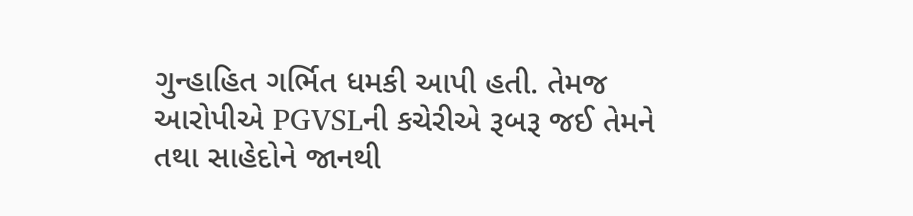ગુન્હાહિત ગર્ભિત ધમકી આપી હતી. તેમજ આરોપીએ PGVSLની કચેરીએ રૂબરૂ જઈ તેમને તથા સાહેદોને જાનથી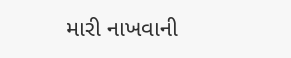મારી નાખવાની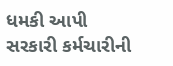ધમકી આપી સરકારી કર્મચારીની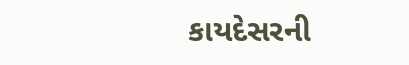કાયદેસરની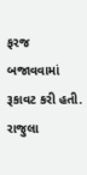ફરજ બજાવવામાં રૂકાવટ કરી હતી. રાજુલા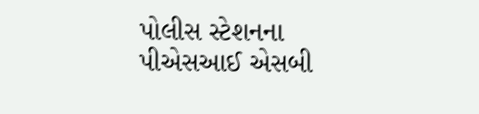પોલીસ સ્ટેશનના પીએસઆઈ એસબી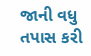જાની વધુ તપાસ કરી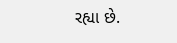રહ્યા છે.